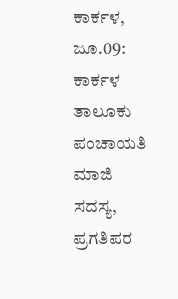ಕಾರ್ಕಳ, ಜೂ.09: ಕಾರ್ಕಳ ತಾಲೂಕು ಪಂಚಾಯತಿ ಮಾಜಿ ಸದಸ್ಯ, ಪ್ರಗತಿಪರ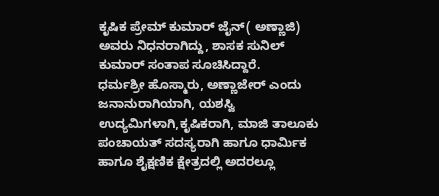ಕೃಷಿಕ ಪ್ರೇಮ್ ಕುಮಾರ್ ಜೈನ್( ಅಣ್ಣಾಜಿ) ಅವರು ನಿಧನರಾಗಿದ್ದು, ಶಾಸಕ ಸುನಿಲ್ ಕುಮಾರ್ ಸಂತಾಪ ಸೂಚಿಸಿದ್ದಾರೆ.
ಧರ್ಮಶ್ರೀ ಹೊಸ್ಮಾರು, ಅಣ್ಣಾಜೇರ್ ಎಂದು ಜನಾನುರಾಗಿಯಾಗಿ, ಯಶಸ್ವಿ ಉದ್ಯಮಿಗಳಾಗಿ,ಕೃಷಿಕರಾಗಿ, ಮಾಜಿ ತಾಲೂಕು ಪಂಚಾಯತ್ ಸದಸ್ಯರಾಗಿ ಹಾಗೂ ಧಾರ್ಮಿಕ ಹಾಗೂ ಶೈಕ್ಷಣಿಕ ಕ್ಷೇತ್ರದಲ್ಲಿ ಅದರಲ್ಲೂ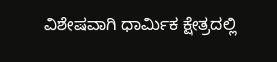ವಿಶೇಷವಾಗಿ ಧಾರ್ಮಿಕ ಕ್ಷೇತ್ರದಲ್ಲಿ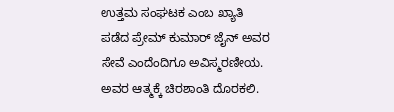ಉತ್ತಮ ಸಂಘಟಕ ಎಂಬ ಖ್ಯಾತಿ ಪಡೆದ ಪ್ರೇಮ್ ಕುಮಾರ್ ಜೈನ್ ಅವರ ಸೇವೆ ಎಂದೆಂದಿಗೂ ಅವಿಸ್ಮರಣೀಯ.
ಅವರ ಆತ್ಮಕ್ಕೆ ಚಿರಶಾಂತಿ ದೊರಕಲಿ.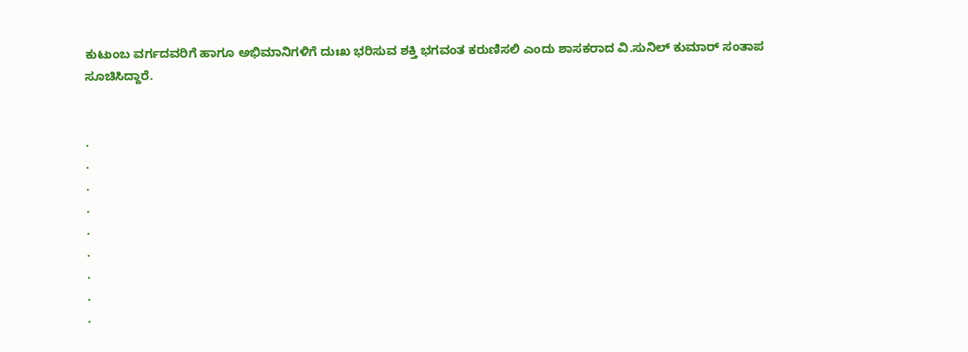ಕುಟುಂಬ ವರ್ಗದವರಿಗೆ ಹಾಗೂ ಅಭಿಮಾನಿಗಳಿಗೆ ದುಃಖ ಭರಿಸುವ ಶಕ್ತಿ ಭಗವಂತ ಕರುಣಿಸಲಿ ಎಂದು ಶಾಸಕರಾದ ವಿ.ಸುನಿಲ್ ಕುಮಾರ್ ಸಂತಾಪ ಸೂಚಿಸಿದ್ದಾರೆ.


.
.
.
.
.
.
.
.
.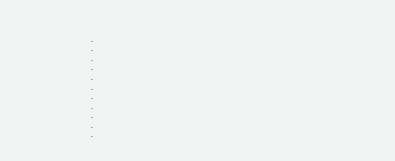.
.
.
.
.
.
.
.
.
.
.